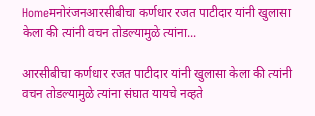Homeमनोरंजनआरसीबीचा कर्णधार रजत पाटीदार यांनी खुलासा केला की त्यांनी वचन तोडल्यामुळे त्यांना...

आरसीबीचा कर्णधार रजत पाटीदार यांनी खुलासा केला की त्यांनी वचन तोडल्यामुळे त्यांना संघात यायचे नव्हते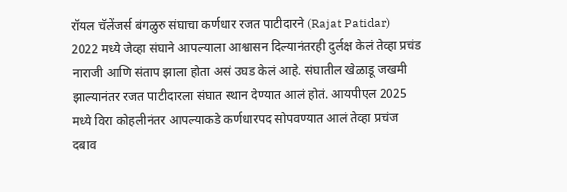रॉयल चॅलेंजर्स बंगळुरु संघाचा कर्णधार रजत पाटीदारने (Rajat Patidar) 2022 मध्ये जेव्हा संघाने आपल्याला आश्वासन दिल्यानंतरही दुर्लक्ष केलं तेव्हा प्रचंड नाराजी आणि संताप झाला होता असं उघड केलं आहे. संघातील खेळाडू जखमी झाल्यानंतर रजत पाटीदारला संघात स्थान देण्यात आलं होतं. आयपीएल 2025 मध्ये विरा कोहलीनंतर आपल्याकडे कर्णधारपद सोपवण्यात आलं तेव्हा प्रचंज दबाव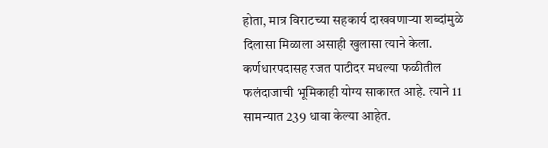होता, मात्र विराटच्या सहकार्य दाखवणाऱ्या शब्दांमुळे दिलासा मिळाला असाही खुलासा त्याने केला. कर्णधारपदासह रजत पाटीदर मधल्या फळीतील फलंदाजाची भूमिकाही योग्य साकारत आहे. त्याने 11 सामन्यात 239 धावा केल्या आहेत.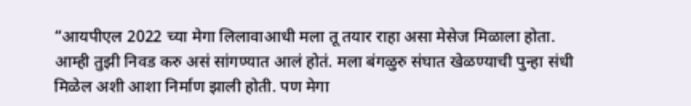“आयपीएल 2022 च्या मेगा लिलावाआधी मला तू तयार राहा असा मेसेज मिळाला होता. आम्ही तुझी निवड करु असं सांगण्यात आलं होतं. मला बंगळुरु संघात खेळण्याची पुन्हा संधी मिळेल अशी आशा निर्माण झाली होती. पण मेगा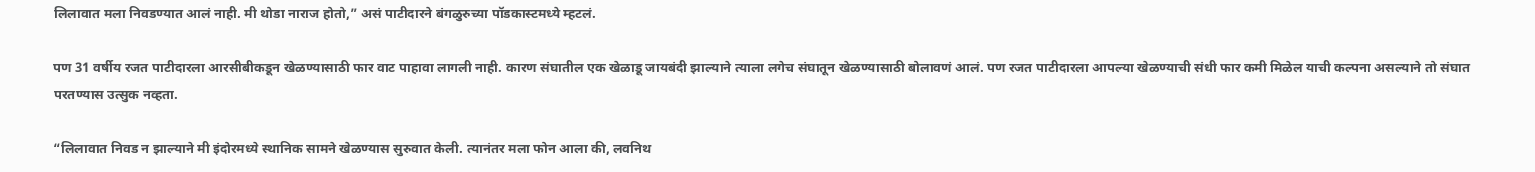लिलावात मला निवडण्यात आलं नाही. मी थोडा नाराज होतो,” असं पाटीदारने बंगळुरुच्या पॉडकास्टमध्ये म्हटलं.

पण 31 वर्षीय रजत पाटीदारला आरसीबीकडून खेळण्यासाठी फार वाट पाहावा लागली नाही. कारण संघातील एक खेळाडू जायबंदी झाल्याने त्याला लगेच संघातून खेळण्यासाठी बोलावणं आलं. पण रजत पाटीदारला आपल्या खेळण्याची संधी फार कमी मिळेल याची कल्पना असल्याने तो संघात परतण्यास उत्सुक नव्हता.

“लिलावात निवड न झाल्याने मी इंदोरमध्ये स्थानिक सामने खेळण्यास सुरुवात केली. त्यानंतर मला फोन आला की, लवनिथ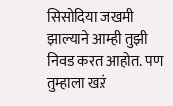सिसोदिया जखमी झाल्याने आम्ही तुझी निवड करत आहोत. पण तुम्हाला खऱं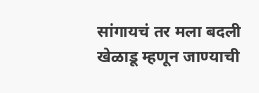सांगायचं तर मला बदली खेळाडू म्हणून जाण्याची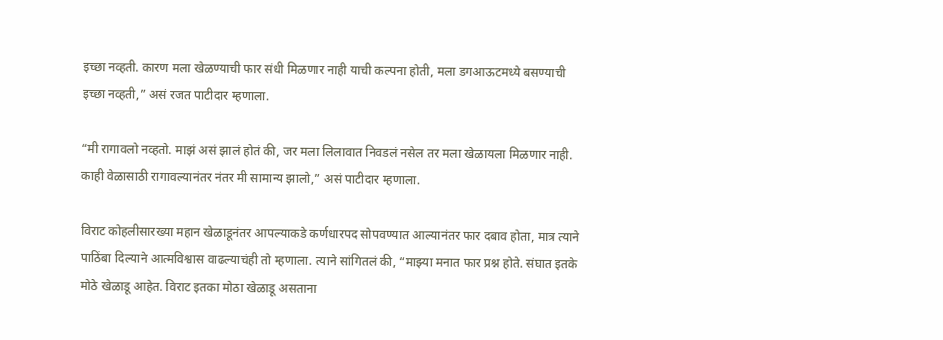इच्छा नव्हती. कारण मला खेळण्याची फार संधी मिळणार नाही याची कल्पना होती, मला डगआऊटमध्ये बसण्याची इच्छा नव्हती,” असं रजत पाटीदार म्हणाला.

“मी रागावलो नव्हतो. माझं असं झालं होतं की, जर मला लिलावात निवडलं नसेल तर मला खेळायला मिळणार नाही. काही वेळासाठी रागावल्यानंतर नंतर मी सामान्य झालो,” असं पाटीदार म्हणाला.

विराट कोहलीसारख्या महान खेळाडूनंतर आपल्याकडे कर्णधारपद सोपवण्यात आल्यानंतर फार दबाव होता, मात्र त्याने पाठिंबा दिल्याने आत्मविश्वास वाढल्याचंही तो म्हणाला. त्याने सांगितलं की, “माझ्या मनात फार प्रश्न होते. संघात इतके मोठे खेळाडू आहेत. विराट इतका मोठा खेळाडू असताना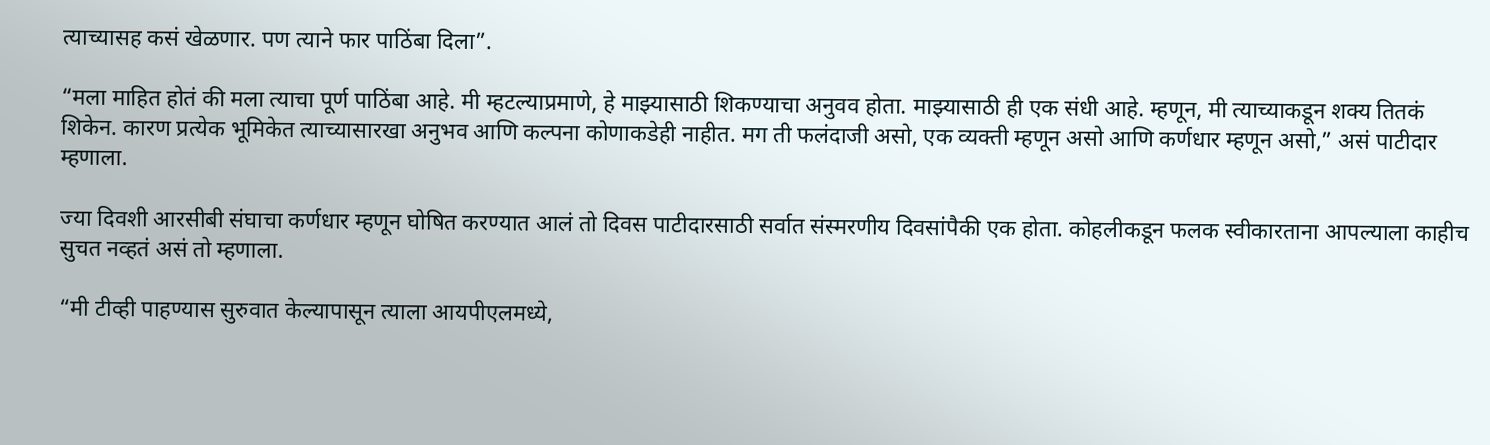त्याच्यासह कसं खेळणार. पण त्याने फार पाठिंबा दिला”.

“मला माहित होतं की मला त्याचा पूर्ण पाठिंबा आहे. मी म्हटल्याप्रमाणे, हे माझ्यासाठी शिकण्याचा अनुवव होता. माझ्यासाठी ही एक संधी आहे. म्हणून, मी त्याच्याकडून शक्य तितकं शिकेन. कारण प्रत्येक भूमिकेत त्याच्यासारखा अनुभव आणि कल्पना कोणाकडेही नाहीत. मग ती फलंदाजी असो, एक व्यक्ती म्हणून असो आणि कर्णधार म्हणून असो,” असं पाटीदार म्हणाला.

ज्या दिवशी आरसीबी संघाचा कर्णधार म्हणून घोषित करण्यात आलं तो दिवस पाटीदारसाठी सर्वात संस्मरणीय दिवसांपैकी एक होता. कोहलीकडून फलक स्वीकारताना आपल्याला काहीच सुचत नव्हतं असं तो म्हणाला.

“मी टीव्ही पाहण्यास सुरुवात केल्यापासून त्याला आयपीएलमध्ये,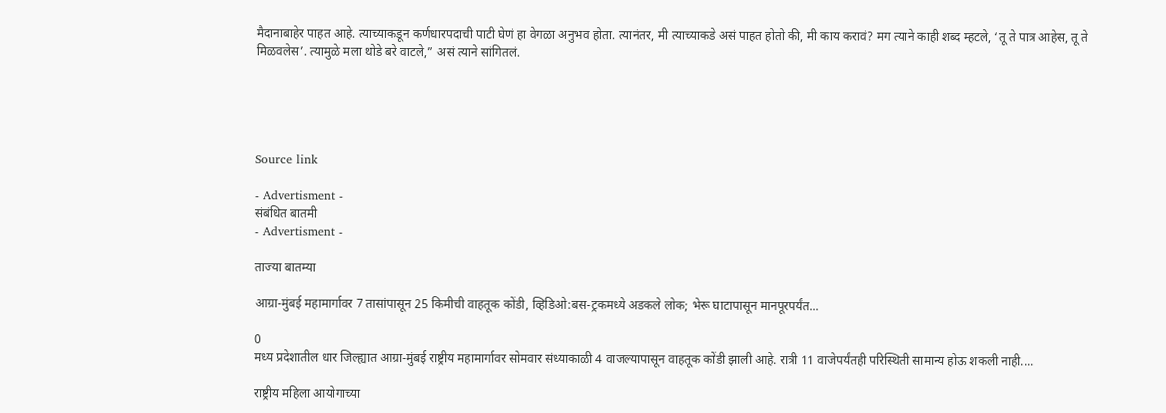मैदानाबाहेर पाहत आहे. त्याच्याकडून कर्णधारपदाची पाटी घेणं हा वेगळा अनुभव होता. त्यानंतर, मी त्याच्याकडे असं पाहत होतो की, मी काय करावं? मग त्याने काही शब्द म्हटले, ‘तू ते पात्र आहेस, तू ते मिळवलेस’. त्यामुळे मला थोडे बरे वाटले,” असं त्याने सांगितलं.





Source link

- Advertisment -
संबंधित बातमी
- Advertisment -

ताज्या बातम्या

आग्रा-मुंबई महामार्गावर 7 तासांपासून 25 किमीची वाहतूक कोंडी, व्हिडिओ:बस-ट्रकमध्ये अडकले लोक; भेरू घाटापासून मानपूरपर्यंत...

0
मध्य प्रदेशातील धार जिल्ह्यात आग्रा-मुंबई राष्ट्रीय महामार्गावर सोमवार संध्याकाळी 4 वाजल्यापासून वाहतूक कोंडी झाली आहे. रात्री 11 वाजेपर्यंतही परिस्थिती सामान्य होऊ शकली नाही....

राष्ट्रीय महिला आयोगाच्या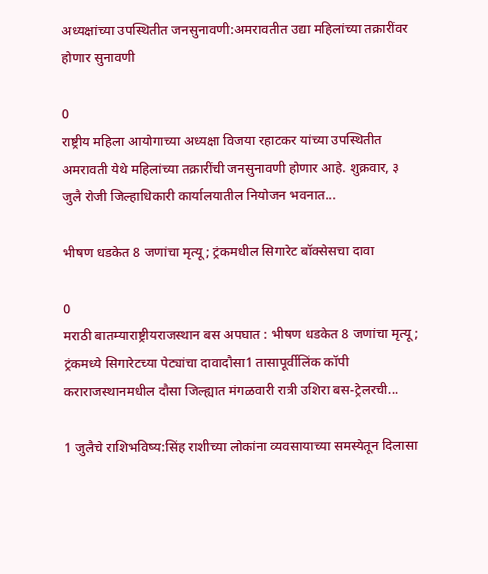अध्यक्षांच्या उपस्थितीत जनसुनावणी:अमरावतीत उद्या महिलांच्या तक्रारींवर होणार सुनावणी

0
राष्ट्रीय महिला आयोगाच्या अध्यक्षा विजया रहाटकर यांच्या उपस्थितीत अमरावती येथे महिलांच्या तक्रारींची जनसुनावणी होणार आहे. शुक्रवार, ३ जुलै रोजी जिल्हाधिकारी कार्यालयातील नियोजन भवनात...

भीषण धडकेत 8 जणांचा मृत्यू; ट्रंकमधील सिगारेट बॉक्सेसचा दावा

0
मराठी बातम्याराष्ट्रीयराजस्थान बस अपघात : भीषण धडकेत 8 जणांचा मृत्यू; ट्रंकमध्ये सिगारेटच्या पेट्यांचा दावादौसा1 तासापूर्वीलिंक कॉपी कराराजस्थानमधील दौसा जिल्ह्यात मंगळवारी रात्री उशिरा बस-ट्रेलरची...

1 जुलैचे राशिभविष्य:सिंह राशीच्या लोकांना व्यवसायाच्या समस्येतून दिलासा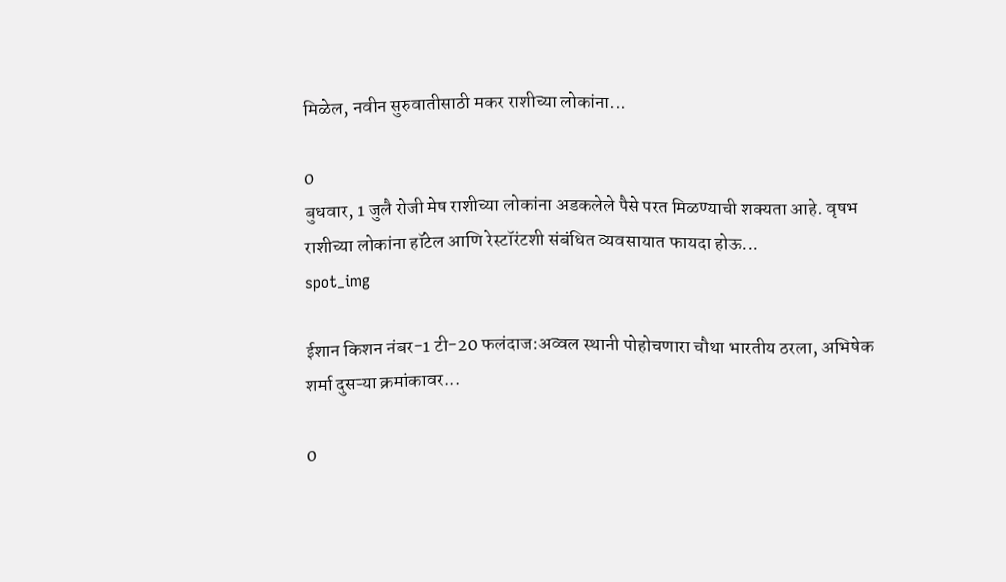मिळेल, नवीन सुरुवातीसाठी मकर राशीच्या लोकांना...

0
बुधवार, 1 जुलै रोजी मेष राशीच्या लोकांना अडकलेले पैसे परत मिळण्याची शक्यता आहे. वृषभ राशीच्या लोकांना हॉटेल आणि रेस्टॉरंटशी संबंधित व्यवसायात फायदा होऊ...
spot_img

ईशान किशन नंबर-1 टी-20 फलंदाज:अव्वल स्थानी पोहोचणारा चौथा भारतीय ठरला, अभिषेक शर्मा दुसऱ्या क्रमांकावर...

0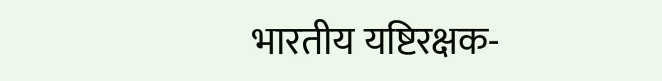भारतीय यष्टिरक्षक-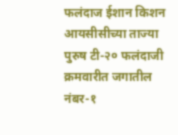फलंदाज ईशान किशन आयसीसीच्या ताज्या पुरुष टी-२० फलंदाजी क्रमवारीत जगातील नंबर-१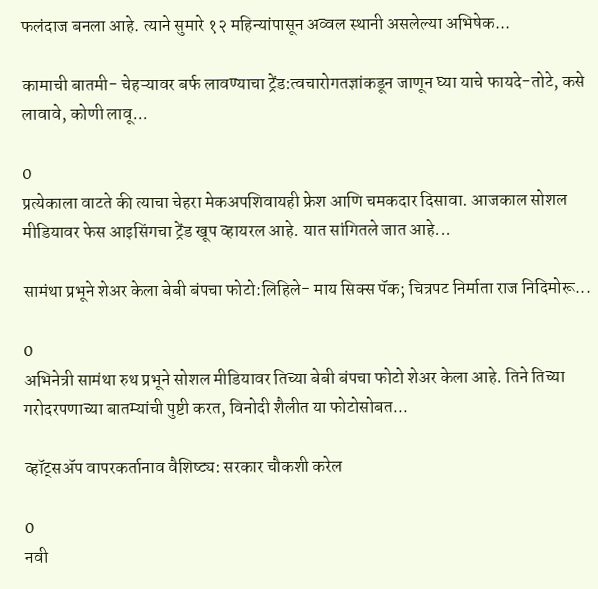फलंदाज बनला आहे. त्याने सुमारे १२ महिन्यांपासून अव्वल स्थानी असलेल्या अभिषेक...

कामाची बातमी- चेहऱ्यावर बर्फ लावण्याचा ट्रेंड:त्वचारोगतज्ञांकडून जाणून घ्या याचे फायदे-तोटे, कसे लावावे, कोणी लावू...

0
प्रत्येकाला वाटते की त्याचा चेहरा मेकअपशिवायही फ्रेश आणि चमकदार दिसावा. आजकाल सोशल मीडियावर फेस आइसिंगचा ट्रेंड खूप व्हायरल आहे. यात सांगितले जात आहे...

सामंथा प्रभूने शेअर केला बेबी बंपचा फोटो:लिहिले- माय सिक्स पॅक; चित्रपट निर्माता राज निदिमोरू...

0
अभिनेत्री सामंथा रुथ प्रभूने सोशल मीडियावर तिच्या बेबी बंपचा फोटो शेअर केला आहे. तिने तिच्या गरोदरपणाच्या बातम्यांची पुष्टी करत, विनोदी शैलीत या फोटोसोबत...

व्हॉट्सॲप वापरकर्तानाव वैशिष्ट्य: सरकार चौकशी करेल

0
नवी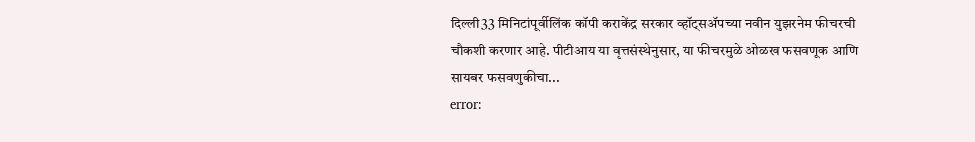दिल्ली33 मिनिटांपूर्वीलिंक कॉपी कराकेंद्र सरकार व्हॉट्सॲपच्या नवीन युझरनेम फीचरची चौकशी करणार आहे. पीटीआय या वृत्तसंस्थेनुसार, या फीचरमुळे ओळख फसवणूक आणि सायबर फसवणुकीचा...
error: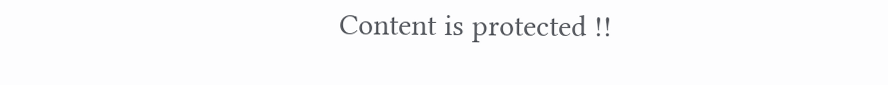Content is protected !!